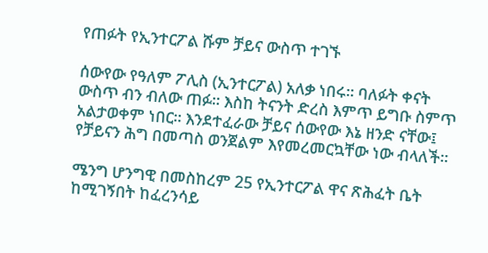የጠፉት የኢንተርፖል ሹም ቻይና ውስጥ ተገኙ

ሰውየው የዓለም ፖሊስ (ኢንተርፖል) አለቃ ነበሩ። ባለፉት ቀናት ውስጥ ብን ብለው ጠፉ። እስከ ትናንት ድረስ እምጥ ይግቡ ስምጥ አልታወቀም ነበር። እንደተፈራው ቻይና ሰውየው እኔ ዘንድ ናቸው፤ የቻይናን ሕግ በመጣስ ወንጀልም እየመረመርኳቸው ነው ብላለች።

ሜንግ ሆንግዊ በመስከረም 25 የኢንተርፖል ዋና ጽሕፈት ቤት ከሚገኝበት ከፈረንሳይ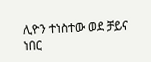ሊዮን ተነስተው ወደ ቻይና ነበር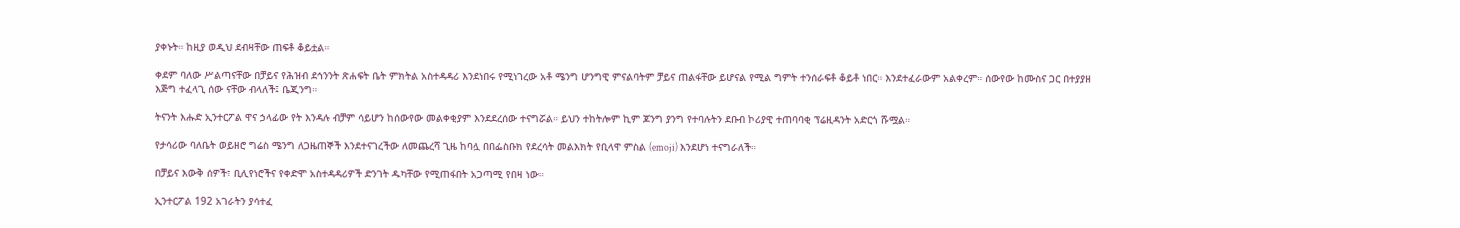ያቀኑት። ከዚያ ወዲህ ደብዛቸው ጠፍቶ ቆይቷል።

ቀደም ባለው ሥልጣናቸው በቻይና የሕዝብ ደኅንንት ጽሐፍት ቤት ምክትል አስተዳዳሪ እንደነበሩ የሚነገረው አቶ ሜንግ ሆንግዊ ምናልባትም ቻይና ጠልፋቸው ይሆናል የሚል ግምት ተንሰራፍቶ ቆይቶ ነበር። እንደተፈራውም አልቀረም። ሰውየው ከሙስና ጋር በተያያዘ እጅግ ተፈላጊ ሰው ናቸው ብላለች፤ ቤጂንግ።

ትናንት እሑድ ኢንተርፖል ዋና ኃላፊው የት እንዳሉ ብቻም ሳይሆን ከሰውየው መልቀቂያም እንደደረሰው ተናግሯል። ይህን ተከትሎም ኪም ጆንግ ያንግ የተባሉትን ደቡብ ኮሪያዊ ተጠባባቂ ፕሬዚዳንት አድርጎ ሹሟል።

የታሳሪው ባለቤት ወይዘሮ ግሬስ ሜንግ ለጋዜጠኞች እንደተናገረችው ለመጨረሻ ጊዜ ከባሏ በበፌስቡክ የደረሳት መልእክት የቢላዋ ምስል (emoji) እንደሆነ ተናግራለች።

በቻይና እውቅ ሰዎች፣ ቢሊየነሮችና የቀድሞ አስተዳዳሪዎች ድንገት ዱካቸው የሚጠፋበት አጋጣሚ የበዛ ነው።

ኢንተርፖል 192 አገራትን ያሳተፈ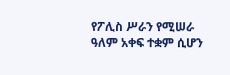የፖሊስ ሥራን የሚሠራ ዓለም አቀፍ ተቋም ሲሆን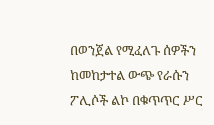በወንጀል የሚፈለጉ ሰዎችን ከመከታተል ውጭ የራሱን ፖሊሶች ልኮ በቁጥጥር ሥር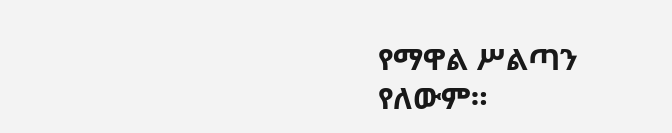የማዋል ሥልጣን የለውም።